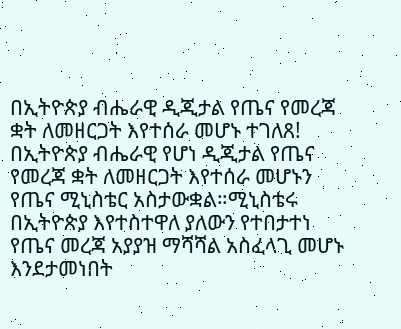በኢትዮጵያ ብሔራዊ ዲጂታል የጤና የመረጃ ቋት ለመዘርጋት እየተሰራ መሆኑ ተገለጸ!
በኢትዮጵያ ብሔራዊ የሆነ ዲጂታል የጤና የመረጃ ቋት ለመዘርጋት እየተሰራ መሆኑን የጤና ሚኒስቴር አስታውቋል።ሚኒስቴሩ በኢትዮጵያ እየተስተዋለ ያለውን የተበታተነ የጤና መረጃ አያያዝ ማሻሻል አስፈላጊ መሆኑ እንደታመነበት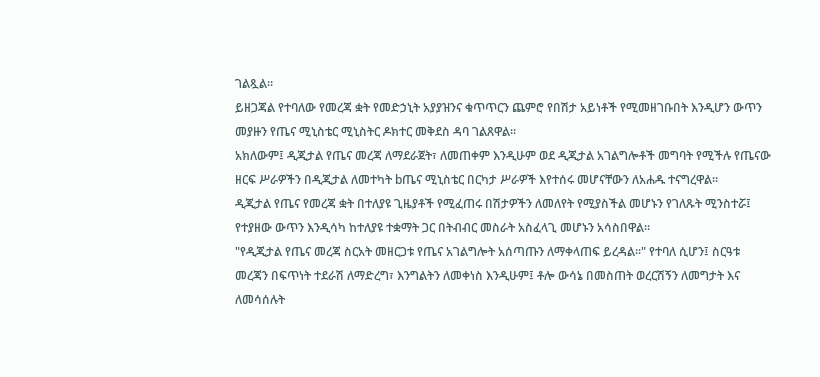ገልጿል።
ይዘጋጃል የተባለው የመረጃ ቋት የመድኃኒት አያያዝንና ቁጥጥርን ጨምሮ የበሽታ አይነቶች የሚመዘገቡበት እንዲሆን ውጥን መያዙን የጤና ሚኒስቴር ሚኒስትር ዶክተር መቅደስ ዳባ ገልጸዋል።
አክለውም፤ ዲጂታል የጤና መረጃ ለማደራጀት፣ ለመጠቀም እንዲሁም ወደ ዲጂታል አገልግሎቶች መግባት የሚችሉ የጤናው ዘርፍ ሥራዎችን በዲጂታል ለመተካት bጤና ሚኒስቴር በርካታ ሥራዎች እየተሰሩ መሆናቸውን ለአሐዱ ተናግረዋል።
ዲጂታል የጤና የመረጃ ቋት በተለያዩ ጊዜያቶች የሚፈጠሩ በሽታዎችን ለመለየት የሚያስችል መሆኑን የገለጹት ሚንስተሯ፤ የተያዘው ውጥን እንዲሳካ ከተለያዩ ተቋማት ጋር በትብብር መስራት አስፈላጊ መሆኑን አሳስበዋል።
"የዲጂታል የጤና መረጃ ስርአት መዘርጋቱ የጤና አገልግሎት አሰጣጡን ለማቀላጠፍ ይረዳል፡፡" የተባለ ሲሆን፤ ስርዓቱ መረጃን በፍጥነት ተደራሽ ለማድረግ፣ እንግልትን ለመቀነስ እንዲሁም፤ ቶሎ ውሳኔ በመስጠት ወረርሽኝን ለመግታት እና ለመሳሰሉት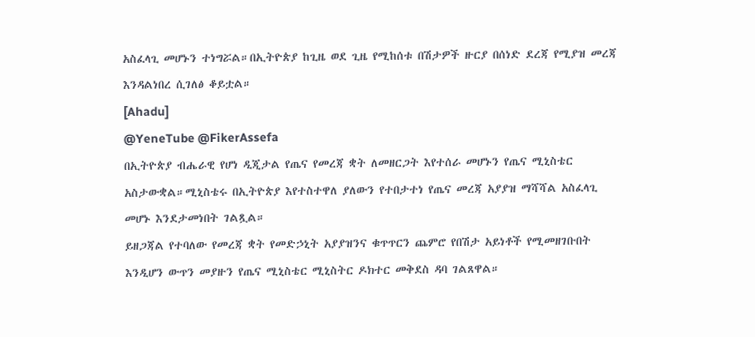አስፈላጊ መሆኑን ተነግሯል።በኢትዮጵያ ከጊዜ ወደ ጊዜ የሚከሰቱ በሽታዎች ዙርያ በሰነድ ደረጃ የሚያዝ መረጃ እንዳልነበረ ሲገለፅ ቆይቷል።
[Ahadu]
@YeneTube @FikerAssefa
በኢትዮጵያ ብሔራዊ የሆነ ዲጂታል የጤና የመረጃ ቋት ለመዘርጋት እየተሰራ መሆኑን የጤና ሚኒስቴር አስታውቋል።ሚኒስቴሩ በኢትዮጵያ እየተስተዋለ ያለውን የተበታተነ የጤና መረጃ አያያዝ ማሻሻል አስፈላጊ መሆኑ እንደታመነበት ገልጿል።
ይዘጋጃል የተባለው የመረጃ ቋት የመድኃኒት አያያዝንና ቁጥጥርን ጨምሮ የበሽታ አይነቶች የሚመዘገቡበት እንዲሆን ውጥን መያዙን የጤና ሚኒስቴር ሚኒስትር ዶክተር መቅደስ ዳባ ገልጸዋል።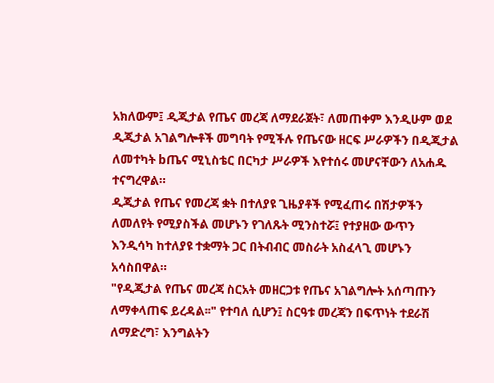አክለውም፤ ዲጂታል የጤና መረጃ ለማደራጀት፣ ለመጠቀም እንዲሁም ወደ ዲጂታል አገልግሎቶች መግባት የሚችሉ የጤናው ዘርፍ ሥራዎችን በዲጂታል ለመተካት bጤና ሚኒስቴር በርካታ ሥራዎች እየተሰሩ መሆናቸውን ለአሐዱ ተናግረዋል።
ዲጂታል የጤና የመረጃ ቋት በተለያዩ ጊዜያቶች የሚፈጠሩ በሽታዎችን ለመለየት የሚያስችል መሆኑን የገለጹት ሚንስተሯ፤ የተያዘው ውጥን እንዲሳካ ከተለያዩ ተቋማት ጋር በትብብር መስራት አስፈላጊ መሆኑን አሳስበዋል።
"የዲጂታል የጤና መረጃ ስርአት መዘርጋቱ የጤና አገልግሎት አሰጣጡን ለማቀላጠፍ ይረዳል፡፡" የተባለ ሲሆን፤ ስርዓቱ መረጃን በፍጥነት ተደራሽ ለማድረግ፣ እንግልትን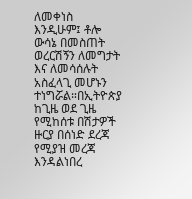ለመቀነስ እንዲሁም፤ ቶሎ ውሳኔ በመስጠት ወረርሽኝን ለመግታት እና ለመሳሰሉት አስፈላጊ መሆኑን ተነግሯል።በኢትዮጵያ ከጊዜ ወደ ጊዜ የሚከሰቱ በሽታዎች ዙርያ በሰነድ ደረጃ የሚያዝ መረጃ እንዳልነበረ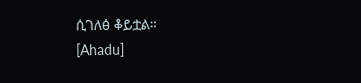ሲገለፅ ቆይቷል።
[Ahadu]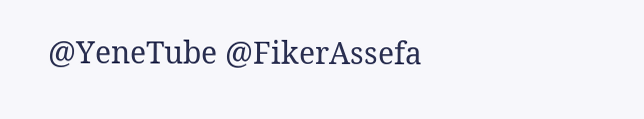@YeneTube @FikerAssefa